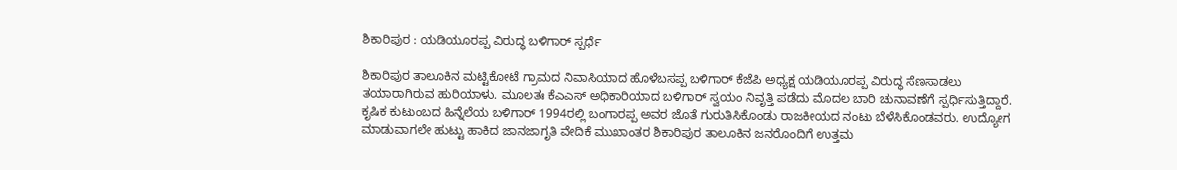ಶಿಕಾರಿಪುರ : ಯಡಿಯೂರಪ್ಪ ವಿರುದ್ಧ ಬಳಿಗಾರ್ ಸ್ಪರ್ಧೆ

ಶಿಕಾರಿಪುರ ತಾಲೂಕಿನ ಮಟ್ಟಿಕೋಟೆ ಗ್ರಾಮದ ನಿವಾಸಿಯಾದ ಹೊಳೆಬಸಪ್ಪ ಬಳಿಗಾರ್ ಕೆಜೆಪಿ ಅಧ್ಯಕ್ಷ ಯಡಿಯೂರಪ್ಪ ವಿರುದ್ಧ ಸೆಣಸಾಡಲು ತಯಾರಾಗಿರುವ ಹುರಿಯಾಳು. ಮೂಲತಃ ಕೆಎಎಸ್ ಅಧಿಕಾರಿಯಾದ ಬಳಿಗಾರ್ ಸ್ವಯಂ ನಿವೃತ್ತಿ ಪಡೆದು ಮೊದಲ ಬಾರಿ ಚುನಾವಣೆಗೆ ಸ್ಪರ್ಧಿಸುತ್ತಿದ್ದಾರೆ.
ಕೃಷಿಕ ಕುಟುಂಬದ ಹಿನ್ನೆಲೆಯ ಬಳಿಗಾರ್ 1994ರಲ್ಲಿ ಬಂಗಾರಪ್ಪ ಅವರ ಜೊತೆ ಗುರುತಿಸಿಕೊಂಡು ರಾಜಕೀಯದ ನಂಟು ಬೆಳೆಸಿಕೊಂಡವರು. ಉದ್ಯೋಗ ಮಾಡುವಾಗಲೇ ಹುಟ್ಟು ಹಾಕಿದ ಜಾನಜಾಗೃತಿ ವೇದಿಕೆ ಮುಖಾಂತರ ಶಿಕಾರಿಪುರ ತಾಲೂಕಿನ ಜನರೊಂದಿಗೆ ಉತ್ತಮ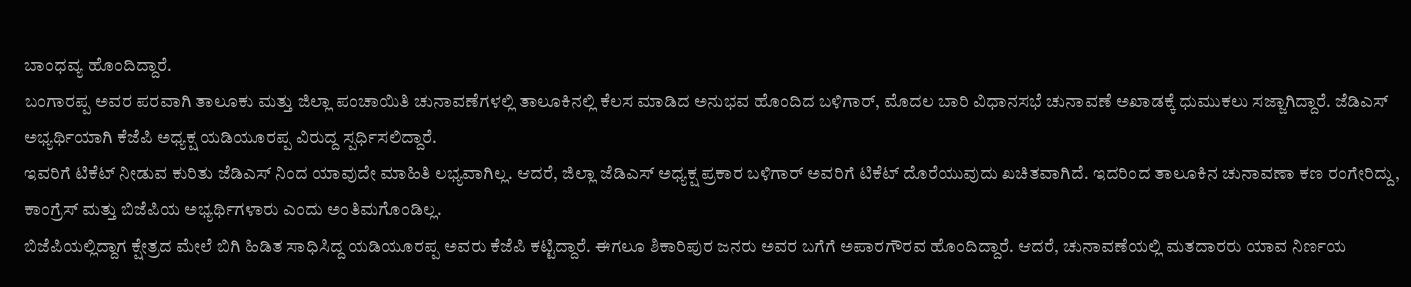ಬಾಂಧವ್ಯ ಹೊಂದಿದ್ದಾರೆ.
ಬಂಗಾರಪ್ಪ ಅವರ ಪರವಾಗಿ ತಾಲೂಕು ಮತ್ತು ಜಿಲ್ಲಾ ಪಂಚಾಯಿತಿ ಚುನಾವಣೆಗಳಲ್ಲಿ ತಾಲೂಕಿನಲ್ಲಿ ಕೆಲಸ ಮಾಡಿದ ಅನುಭವ ಹೊಂದಿದ ಬಳಿಗಾರ್, ಮೊದಲ ಬಾರಿ ವಿಧಾನಸಭೆ ಚುನಾವಣೆ ಅಖಾಡಕ್ಕೆ ಧುಮುಕಲು ಸಜ್ಜಾಗಿದ್ದಾರೆ. ಜೆಡಿಎಸ್ ಅಭ್ಯರ್ಥಿಯಾಗಿ ಕೆಜೆಪಿ ಅಧ್ಯಕ್ಷ ಯಡಿಯೂರಪ್ಪ ವಿರುದ್ದ ಸ್ಪರ್ಧಿಸಲಿದ್ದಾರೆ.
ಇವರಿಗೆ ಟಿಕೆಟ್ ನೀಡುವ ಕುರಿತು ಜೆಡಿಎಸ್ ನಿಂದ ಯಾವುದೇ ಮಾಹಿತಿ ಲಭ್ಯವಾಗಿಲ್ಲ. ಆದರೆ, ಜಿಲ್ಲಾ ಜೆಡಿಎಸ್ ಅಧ್ಯಕ್ಷ ಪ್ರಕಾರ ಬಳಿಗಾರ್ ಅವರಿಗೆ ಟಿಕೆಟ್ ದೊರೆಯುವುದು ಖಚಿತವಾಗಿದೆ. ಇದರಿಂದ ತಾಲೂಕಿನ ಚುನಾವಣಾ ಕಣ ರಂಗೇರಿದ್ದು, ಕಾಂಗ್ರೆಸ್ ಮತ್ತು ಬಿಜೆಪಿಯ ಅಭ್ಯರ್ಥಿಗಳಾರು ಎಂದು ಅಂತಿಮಗೊಂಡಿಲ್ಲ.
ಬಿಜೆಪಿಯಲ್ಲಿದ್ದಾಗ ಕ್ಷೇತ್ರದ ಮೇಲೆ ಬಿಗಿ ಹಿಡಿತ ಸಾಧಿಸಿದ್ದ ಯಡಿಯೂರಪ್ಪ ಅವರು ಕೆಜೆಪಿ ಕಟ್ಟಿದ್ದಾರೆ. ಈಗಲೂ ಶಿಕಾರಿಪುರ ಜನರು ಅವರ ಬಗೆಗೆ ಅಪಾರಗೌರವ ಹೊಂದಿದ್ದಾರೆ. ಆದರೆ, ಚುನಾವಣೆಯಲ್ಲಿ ಮತದಾರರು ಯಾವ ನಿರ್ಣಯ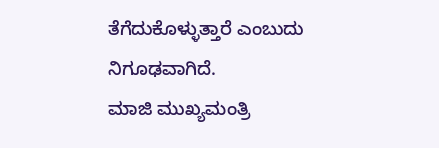ತೆಗೆದುಕೊಳ್ಳುತ್ತಾರೆ ಎಂಬುದು ನಿಗೂಢವಾಗಿದೆ.
ಮಾಜಿ ಮುಖ್ಯಮಂತ್ರಿ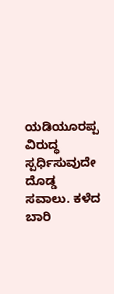ಯಡಿಯೂರಪ್ಪ ವಿರುದ್ಧ ಸ್ಪರ್ಧಿಸುವುದೇ ದೊಡ್ಡ ಸವಾಲು. ಕಳೆದ ಬಾರಿ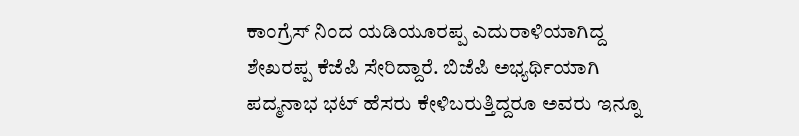ಕಾಂಗ್ರೆಸ್ ನಿಂದ ಯಡಿಯೂರಪ್ಪ ಎದುರಾಳಿಯಾಗಿದ್ದ ಶೇಖರಪ್ಪ ಕೆಜೆಪಿ ಸೇರಿದ್ದಾರೆ. ಬಿಜೆಪಿ ಅಭ್ಯರ್ಥಿಯಾಗಿ ಪದ್ಮನಾಭ ಭಟ್ ಹೆಸರು ಕೇಳಿಬರುತ್ತಿದ್ದರೂ ಅವರು ಇನ್ನೂ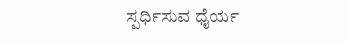ಸ್ಪರ್ಧಿಸುವ ಧೈರ್ಯ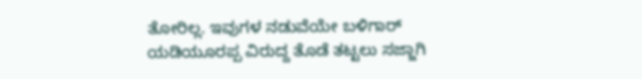ತೋರಿಲ್ಲ. ಇವುಗಳ ನಡುವೆಯೇ ಬಳಿಗಾರ್ ಯಡಿಯೂರಪ್ಪ ವಿರುದ್ದ ತೊಡೆ ತಟ್ಟಲು ಸಜ್ಜಾಗಿ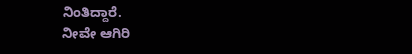ನಿಂತಿದ್ದಾರೆ.
ನೀವೇ ಆಗಿರಿ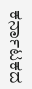ಕರ್ನಾಟಕದ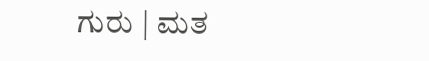ಗುರು | ಮತ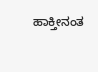ಹಾಕ್ತೀನಂತ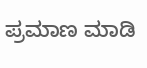ಪ್ರಮಾಣ ಮಾಡಿ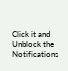Click it and Unblock the Notifications